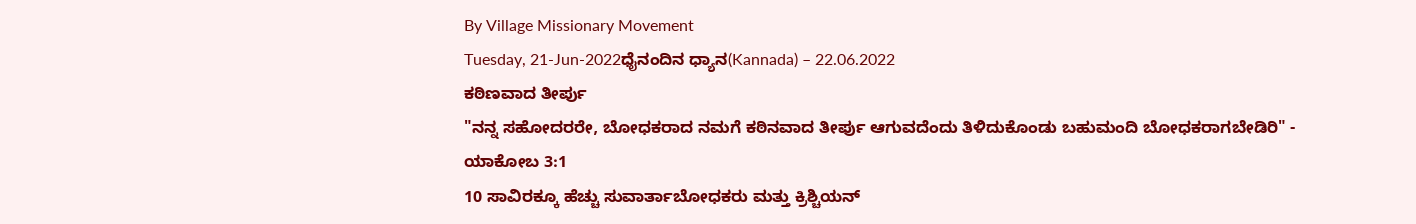By Village Missionary Movement
Tuesday, 21-Jun-2022ಧೈನಂದಿನ ಧ್ಯಾನ(Kannada) – 22.06.2022
ಕಠಿಣವಾದ ತೀರ್ಪು
"ನನ್ನ ಸಹೋದರರೇ, ಬೋಧಕರಾದ ನಮಗೆ ಕಠಿನವಾದ ತೀರ್ಪು ಆಗುವದೆಂದು ತಿಳಿದುಕೊಂಡು ಬಹುಮಂದಿ ಬೋಧಕರಾಗಬೇಡಿರಿ" - ಯಾಕೋಬ 3:1
10 ಸಾವಿರಕ್ಕೂ ಹೆಚ್ಚು ಸುವಾರ್ತಾಬೋಧಕರು ಮತ್ತು ಕ್ರಿಶ್ಚಿಯನ್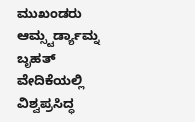ಮುಖಂಡರು ಆಮ್ಸ್ಟರ್ಡ್ಯಾಮ್ನ ಬೃಹತ್ ವೇದಿಕೆಯಲ್ಲಿ ವಿಶ್ವಪ್ರಸಿದ್ಧ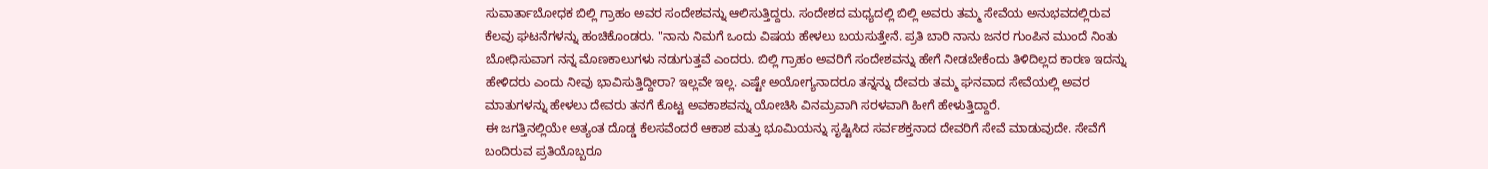ಸುವಾರ್ತಾಬೋಧಕ ಬಿಲ್ಲಿ ಗ್ರಾಹಂ ಅವರ ಸಂದೇಶವನ್ನು ಆಲಿಸುತ್ತಿದ್ದರು. ಸಂದೇಶದ ಮಧ್ಯದಲ್ಲಿ ಬಿಲ್ಲಿ ಅವರು ತಮ್ಮ ಸೇವೆಯ ಅನುಭವದಲ್ಲಿರುವ ಕೆಲವು ಘಟನೆಗಳನ್ನು ಹಂಚಿಕೊಂಡರು. "ನಾನು ನಿಮಗೆ ಒಂದು ವಿಷಯ ಹೇಳಲು ಬಯಸುತ್ತೇನೆ. ಪ್ರತಿ ಬಾರಿ ನಾನು ಜನರ ಗುಂಪಿನ ಮುಂದೆ ನಿಂತು ಬೋಧಿಸುವಾಗ ನನ್ನ ಮೊಣಕಾಲುಗಳು ನಡುಗುತ್ತವೆ ಎಂದರು. ಬಿಲ್ಲಿ ಗ್ರಾಹಂ ಅವರಿಗೆ ಸಂದೇಶವನ್ನು ಹೇಗೆ ನೀಡಬೇಕೆಂದು ತಿಳಿದಿಲ್ಲದ ಕಾರಣ ಇದನ್ನು ಹೇಳಿದರು ಎಂದು ನೀವು ಭಾವಿಸುತ್ತಿದ್ದೀರಾ? ಇಲ್ಲವೇ ಇಲ್ಲ. ಎಷ್ಟೇ ಅಯೋಗ್ಯನಾದರೂ ತನ್ನನ್ನು ದೇವರು ತಮ್ಮ ಘನವಾದ ಸೇವೆಯಲ್ಲಿ ಅವರ ಮಾತುಗಳನ್ನು ಹೇಳಲು ದೇವರು ತನಗೆ ಕೊಟ್ಟ ಅವಕಾಶವನ್ನು ಯೋಚಿಸಿ ವಿನಮ್ರವಾಗಿ ಸರಳವಾಗಿ ಹೀಗೆ ಹೇಳುತ್ತಿದ್ದಾರೆ.
ಈ ಜಗತ್ತಿನಲ್ಲಿಯೇ ಅತ್ಯಂತ ದೊಡ್ಡ ಕೆಲಸವೆಂದರೆ ಆಕಾಶ ಮತ್ತು ಭೂಮಿಯನ್ನು ಸೃಷ್ಟಿಸಿದ ಸರ್ವಶಕ್ತನಾದ ದೇವರಿಗೆ ಸೇವೆ ಮಾಡುವುದೇ. ಸೇವೆಗೆ ಬಂದಿರುವ ಪ್ರತಿಯೊಬ್ಬರೂ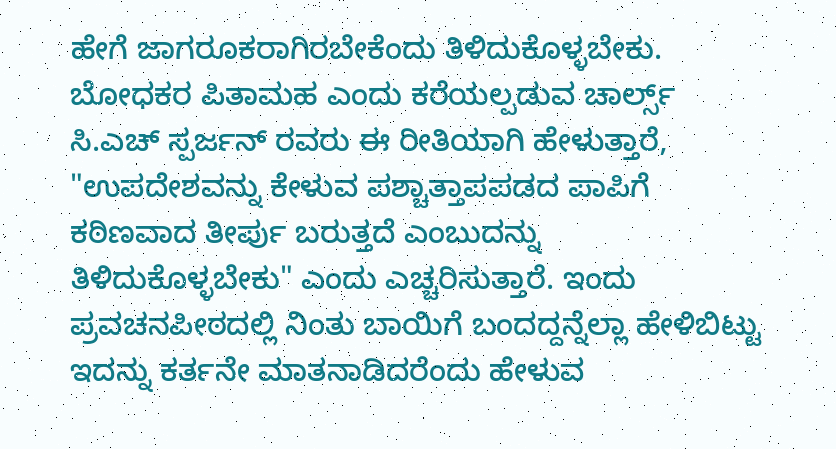ಹೇಗೆ ಜಾಗರೂಕರಾಗಿರಬೇಕೆಂದು ತಿಳಿದುಕೊಳ್ಳಬೇಕು. ಬೋಧಕರ ಪಿತಾಮಹ ಎಂದು ಕರೆಯಲ್ಪಡುವ ಚಾರ್ಲ್ಸ್ ಸಿ.ಎಚ್ ಸ್ಪರ್ಜನ್ ರವರು ಈ ರೀತಿಯಾಗಿ ಹೇಳುತ್ತಾರೆ, "ಉಪದೇಶವನ್ನು ಕೇಳುವ ಪಶ್ಚಾತ್ತಾಪಪಡದ ಪಾಪಿಗೆ ಕಠಿಣವಾದ ತೀರ್ಪು ಬರುತ್ತದೆ ಎಂಬುದನ್ನು ತಿಳಿದುಕೊಳ್ಳಬೇಕು" ಎಂದು ಎಚ್ಚರಿಸುತ್ತಾರೆ. ಇಂದು ಪ್ರವಚನಪೀಠದಲ್ಲಿ ನಿಂತು ಬಾಯಿಗೆ ಬಂದದ್ದನ್ನೆಲ್ಲಾ ಹೇಳಿಬಿಟ್ಟು ಇದನ್ನು ಕರ್ತನೇ ಮಾತನಾಡಿದರೆಂದು ಹೇಳುವ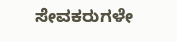ಸೇವಕರುಗಳೇ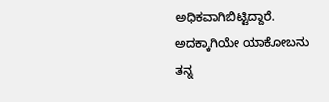ಅಧಿಕವಾಗಿಬಿಟ್ಟಿದ್ದಾರೆ. ಅದಕ್ಕಾಗಿಯೇ ಯಾಕೋಬನು ತನ್ನ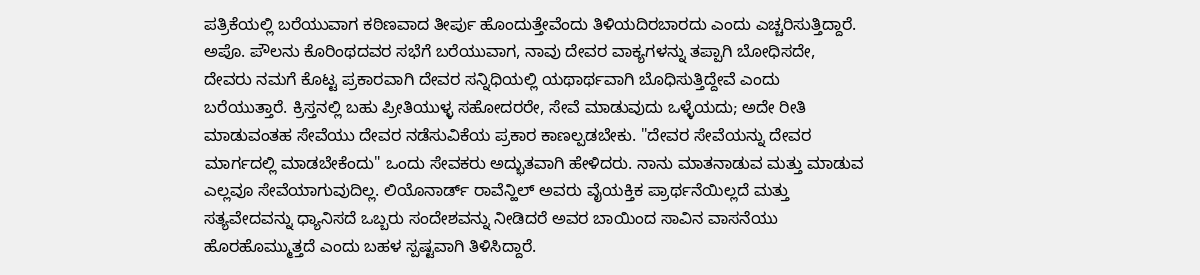ಪತ್ರಿಕೆಯಲ್ಲಿ ಬರೆಯುವಾಗ ಕಠಿಣವಾದ ತೀರ್ಪು ಹೊಂದುತ್ತೇವೆಂದು ತಿಳಿಯದಿರಬಾರದು ಎಂದು ಎಚ್ಚರಿಸುತ್ತಿದ್ದಾರೆ. ಅಪೊ. ಪೌಲನು ಕೊರಿಂಥದವರ ಸಭೆಗೆ ಬರೆಯುವಾಗ, ನಾವು ದೇವರ ವಾಕ್ಯಗಳನ್ನು ತಪ್ಪಾಗಿ ಬೋಧಿಸದೇ, ದೇವರು ನಮಗೆ ಕೊಟ್ಟ ಪ್ರಕಾರವಾಗಿ ದೇವರ ಸನ್ನಿಧಿಯಲ್ಲಿ ಯಥಾರ್ಥವಾಗಿ ಬೊಧಿಸುತ್ತಿದ್ದೇವೆ ಎಂದು ಬರೆಯುತ್ತಾರೆ. ಕ್ರಿಸ್ತನಲ್ಲಿ ಬಹು ಪ್ರೀತಿಯುಳ್ಳ ಸಹೋದರರೇ, ಸೇವೆ ಮಾಡುವುದು ಒಳ್ಳೆಯದು; ಅದೇ ರೀತಿ ಮಾಡುವಂತಹ ಸೇವೆಯು ದೇವರ ನಡೆಸುವಿಕೆಯ ಪ್ರಕಾರ ಕಾಣಲ್ಪಡಬೇಕು. "ದೇವರ ಸೇವೆಯನ್ನು ದೇವರ ಮಾರ್ಗದಲ್ಲಿ ಮಾಡಬೇಕೆಂದು" ಒಂದು ಸೇವಕರು ಅದ್ಭುತವಾಗಿ ಹೇಳಿದರು. ನಾನು ಮಾತನಾಡುವ ಮತ್ತು ಮಾಡುವ ಎಲ್ಲವೂ ಸೇವೆಯಾಗುವುದಿಲ್ಲ. ಲಿಯೊನಾರ್ಡ್ ರಾವೆನ್ಹಿಲ್ ಅವರು ವೈಯಕ್ತಿಕ ಪ್ರಾರ್ಥನೆಯಿಲ್ಲದೆ ಮತ್ತು ಸತ್ಯವೇದವನ್ನು ಧ್ಯಾನಿಸದೆ ಒಬ್ಬರು ಸಂದೇಶವನ್ನು ನೀಡಿದರೆ ಅವರ ಬಾಯಿಂದ ಸಾವಿನ ವಾಸನೆಯು ಹೊರಹೊಮ್ಮುತ್ತದೆ ಎಂದು ಬಹಳ ಸ್ಪಷ್ಟವಾಗಿ ತಿಳಿಸಿದ್ದಾರೆ.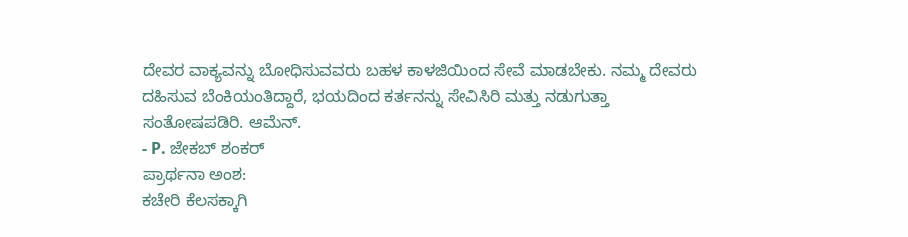ದೇವರ ವಾಕ್ಯವನ್ನು ಬೋಧಿಸುವವರು ಬಹಳ ಕಾಳಜಿಯಿಂದ ಸೇವೆ ಮಾಡಬೇಕು. ನಮ್ಮ ದೇವರು ದಹಿಸುವ ಬೆಂಕಿಯಂತಿದ್ದಾರೆ, ಭಯದಿಂದ ಕರ್ತನನ್ನು ಸೇವಿಸಿರಿ ಮತ್ತು ನಡುಗುತ್ತಾ ಸಂತೋಷಪಡಿರಿ. ಆಮೆನ್.
- P. ಜೇಕಬ್ ಶಂಕರ್
ಪ್ರಾರ್ಥನಾ ಅಂಶ:
ಕಚೇರಿ ಕೆಲಸಕ್ಕಾಗಿ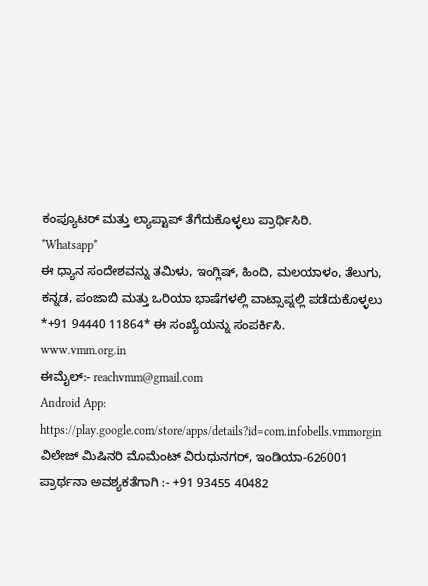ಕಂಪ್ಯೂಟರ್ ಮತ್ತು ಲ್ಯಾಪ್ಟಾಪ್ ತೆಗೆದುಕೊಳ್ಳಲು ಪ್ರಾರ್ಥಿಸಿರಿ.
*Whatsapp*
ಈ ಧ್ಯಾನ ಸಂದೇಶವನ್ನು ತಮಿಳು, ಇಂಗ್ಲಿಷ್, ಹಿಂದಿ, ಮಲಯಾಳಂ, ತೆಲುಗು, ಕನ್ನಡ, ಪಂಜಾಬಿ ಮತ್ತು ಒರಿಯಾ ಭಾಷೆಗಳಲ್ಲಿ ವಾಟ್ಸಾಪ್ನಲ್ಲಿ ಪಡೆದುಕೊಳ್ಳಲು *+91 94440 11864* ಈ ಸಂಖ್ಯೆಯನ್ನು ಸಂಪರ್ಕಿಸಿ.
www.vmm.org.in
ಈಮೈಲ್:- reachvmm@gmail.com
Android App: https://play.google.com/store/apps/details?id=com.infobells.vmmorgin
ವಿಲೇಜ್ ಮಿಷಿನರಿ ಮೊಮೆಂಟ್ ವಿರುಧುನಗರ್, ಇಂಡಿಯಾ-626001
ಪ್ರಾರ್ಥನಾ ಅವಶ್ಯಕತೆಗಾಗಿ :- +91 93455 40482